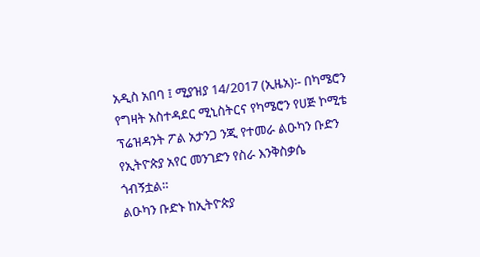አዲስ አበባ ፤ ሚያዝያ 14/2017 (ኢዜአ)፡- በካሜሮን የግዛት አስተዳደር ሚኒስትርና የካሜሮን የሀጅ ኮሚቴ ፕሬዝዳንት ፖል አታንጋ ንጂ የተመራ ልዑካን ቡድን የኢትዮጵያ አየር መንገድን የስራ እንቅስቃሴ ጎብኝቷል።
ልዑካን ቡድኑ ከኢትዮጵያ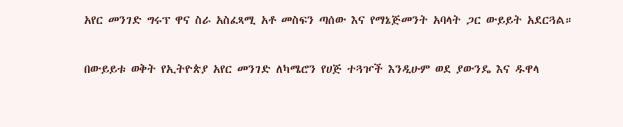አየር መንገድ ግሩፕ ዋና ስራ አስፈጻሚ አቶ መስፍን ጣሰው እና የማኔጅመንት አባላት ጋር ውይይት አደርጓል።

በውይይቱ ወቅት የኢትዮጵያ አየር መንገድ ለካሜሮን የሀጅ ተጓዦች እንዲሁም ወደ ያውንዴ እና ዱዋላ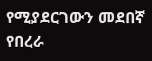የሚያደርገውን መደበኛ የበረራ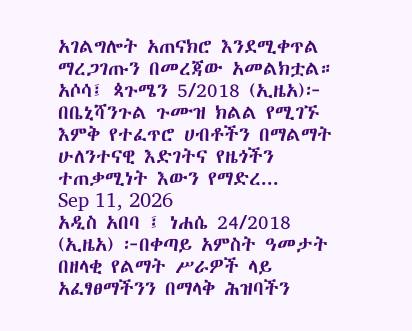አገልግሎት አጠናክሮ እንደሚቀጥል ማረጋገጡን በመረጃው አመልክቷል።
አሶሳ፤ ጳጉሜን 5/2018 (ኢዜአ)፦ በቤኒሻንጉል ጉሙዝ ክልል የሚገኙ እምቅ የተፈጥሮ ሀብቶችን በማልማት ሁለንተናዊ እድገትና የዜጎችን ተጠቃሚነት እውን የማድረ...
Sep 11, 2026
አዲስ አበባ ፤ ነሐሴ 24/2018 (ኢዜአ) ፦በቀጣይ አምስት ዓመታት በዘላቂ የልማት ሥራዎች ላይ አፈፃፀማችንን በማላቅ ሕዝባችን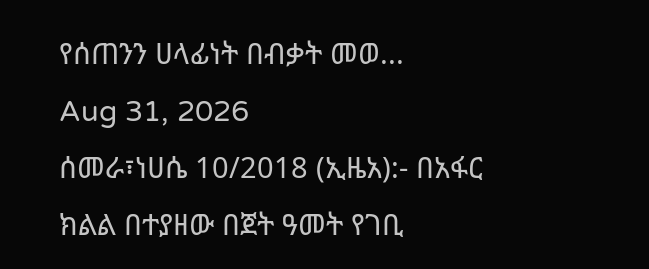የሰጠንን ሀላፊነት በብቃት መወ...
Aug 31, 2026
ሰመራ፣ነሀሴ 10/2018 (ኢዜአ):- በአፋር ክልል በተያዘው በጀት ዓመት የገቢ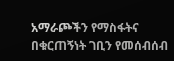አማራጮችን የማስፋትና በቁርጠኝነት ገቢን የመሰብሰብ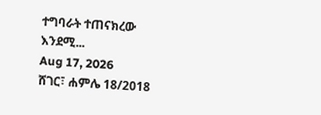ተግባራት ተጠናክረው እንደሚ...
Aug 17, 2026
ሸገር፣ ሐምሌ 18/2018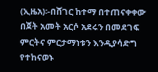(ኢዜአ)፡-በሸገር ከተማ በተጠናቀቀው በጀት አመት አርሶ አደሩን በመደገፍ ምርትና ምርታማነቱን እንዲያሳድግ የተከናወኑ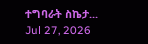ተግባራት ስኬታ...
Jul 27, 2026